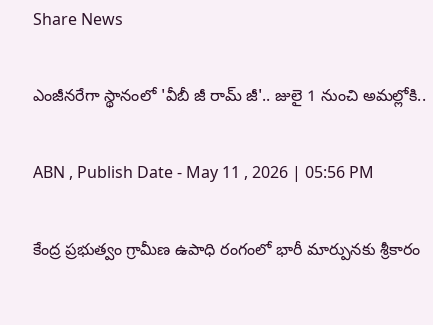Share News

ఎంజీనరేగా స్థానంలో 'వీబీ జీ రామ్ జీ'.. జులై 1 నుంచి అమల్లోకి..

ABN , Publish Date - May 11 , 2026 | 05:56 PM

కేంద్ర ప్రభుత్వం గ్రామీణ ఉపాధి రంగంలో భారీ మార్పునకు శ్రీకారం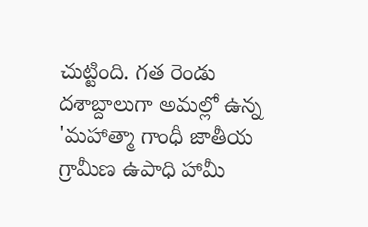చుట్టింది. గత రెండు దశాబ్దాలుగా అమల్లో ఉన్న 'మహాత్మా గాంధీ జాతీయ గ్రామీణ ఉపాధి హామీ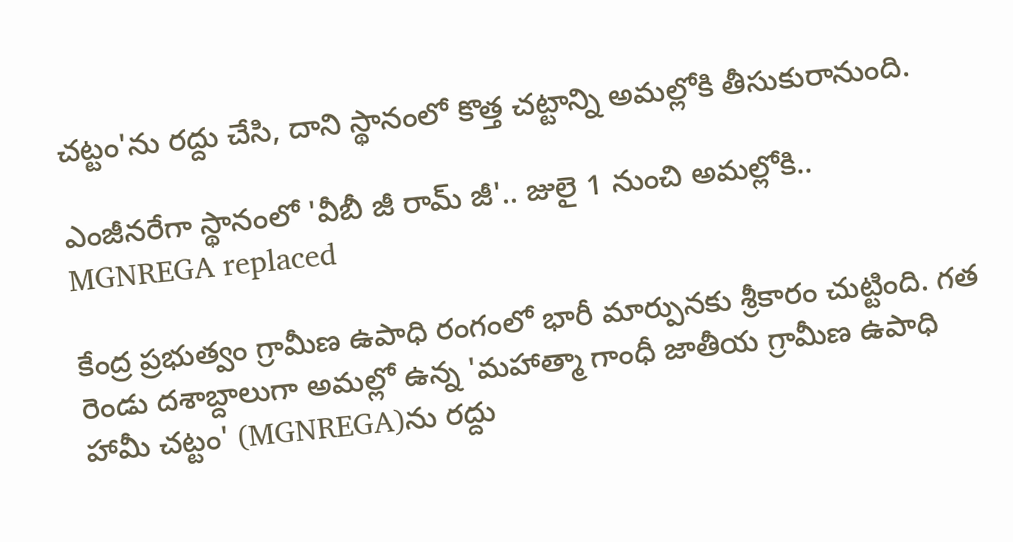చట్టం'ను రద్దు చేసి, దాని స్థానంలో కొత్త చట్టాన్ని అమల్లోకి తీసుకురానుంది.

ఎంజీనరేగా స్థానంలో 'వీబీ జీ రామ్ జీ'.. జులై 1 నుంచి అమల్లోకి..
MGNREGA replaced

కేంద్ర ప్రభుత్వం గ్రామీణ ఉపాధి రంగంలో భారీ మార్పునకు శ్రీకారం చుట్టింది. గత రెండు దశాబ్దాలుగా అమల్లో ఉన్న 'మహాత్మా గాంధీ జాతీయ గ్రామీణ ఉపాధి హామీ చట్టం' (MGNREGA)ను రద్దు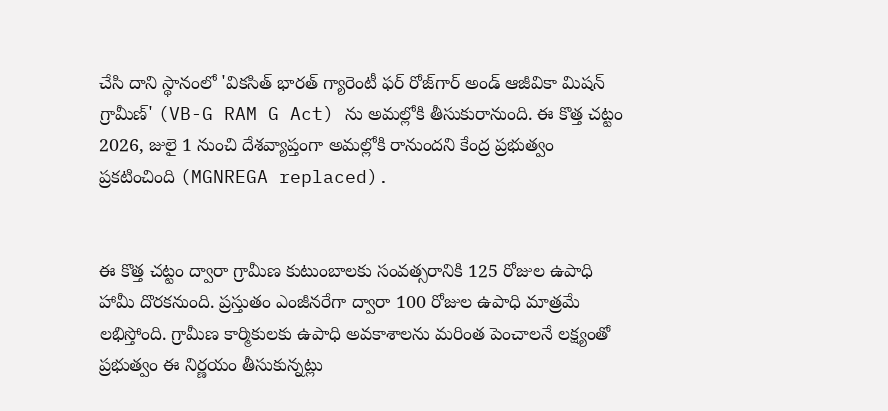చేసి దాని స్థానంలో 'వికసిత్ భారత్ గ్యారెంటీ ఫర్ రోజ్‌గార్ అండ్ ఆజీవికా మిషన్ గ్రామీణ్' (VB-G RAM G Act) ను అమల్లోకి తీసుకురానుంది. ఈ కొత్త చట్టం 2026, జులై 1 నుంచి దేశవ్యాప్తంగా అమల్లోకి రానుందని కేంద్ర ప్రభుత్వం ప్రకటించింది (MGNREGA replaced).


ఈ కొత్త చట్టం ద్వారా గ్రామీణ కుటుంబాలకు సంవత్సరానికి 125 రోజుల ఉపాధి హామీ దొరకనుంది. ప్రస్తుతం ఎంజీనరేగా ద్వారా 100 రోజుల ఉపాధి మాత్రమే లభిస్తోంది. గ్రామీణ కార్మికులకు ఉపాధి అవకాశాలను మరింత పెంచాలనే లక్ష్యంతో ప్రభుత్వం ఈ నిర్ణయం తీసుకున్నట్లు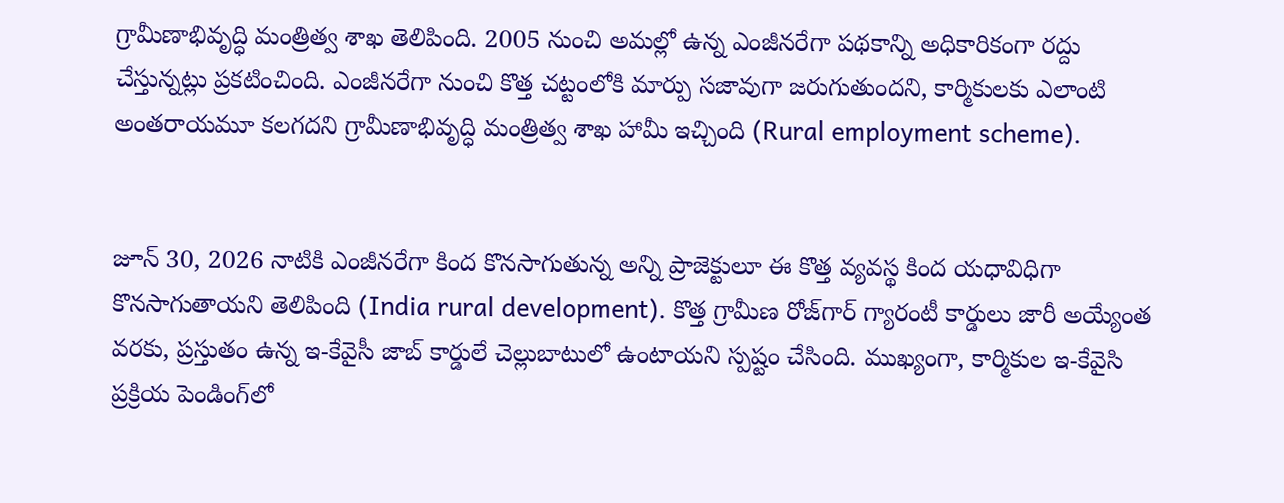గ్రామీణాభివృద్ధి మంత్రిత్వ శాఖ తెలిపింది. 2005 నుంచి అమల్లో ఉన్న ఎంజీనరేగా పథకాన్ని అధికారికంగా రద్దు చేస్తున్నట్లు ప్రకటించింది. ఎంజీనరేగా నుంచి కొత్త చట్టంలోకి మార్పు సజావుగా జరుగుతుందని, కార్మికులకు ఎలాంటి అంతరాయమూ కలగదని గ్రామీణాభివృద్ధి మంత్రిత్వ శాఖ హామీ ఇచ్చింది (Rural employment scheme).


జూన్ 30, 2026 నాటికి ఎంజీనరేగా కింద కొనసాగుతున్న అన్ని ప్రాజెక్టులూ ఈ కొత్త వ్యవస్థ కింద యధావిధిగా కొనసాగుతాయని తెలిపింది (India rural development). కొత్త గ్రామీణ రోజ్‌గార్ గ్యారంటీ కార్డులు జారీ అయ్యేంత వరకు, ప్రస్తుతం ఉన్న ఇ-కేవైసీ జాబ్ కార్డులే చెల్లుబాటులో ఉంటాయని స్పష్టం చేసింది. ముఖ్యంగా, కార్మికుల ఇ-కేవైసి ప్రక్రియ పెండింగ్‌లో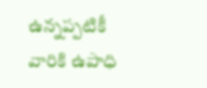ఉన్నప్పటికీ వారికి ఉపాధి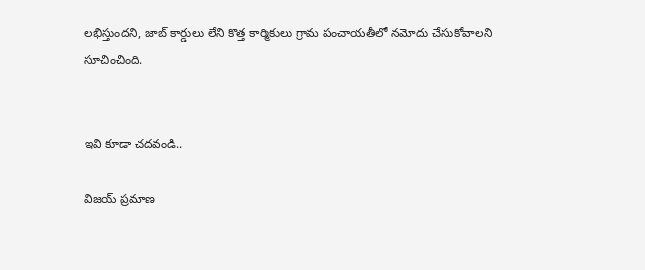లభిస్తుందని, జాబ్ కార్డులు లేని కొత్త కార్మికులు గ్రామ పంచాయతీలో నమోదు చేసుకోవాలని సూచించింది.


ఇవి కూడా చదవండి..

విజయ్ ప్రమాణ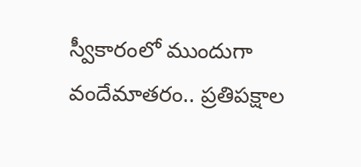స్వీకారంలో ముందుగా వందేమాతరం.. ప్రతిపక్షాల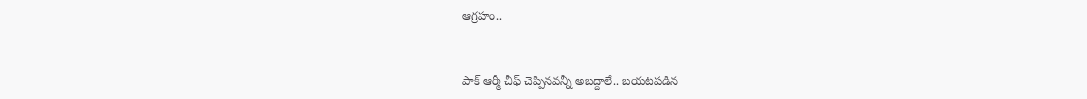ఆగ్రహం..


పాక్ ఆర్మీ చీఫ్ చెప్పినవన్నీ అబద్దాలే.. బయటపడిన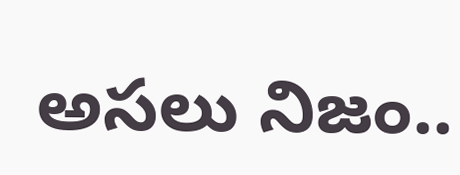అసలు నిజం..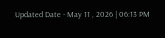Updated Date - May 11 , 2026 | 06:13 PM